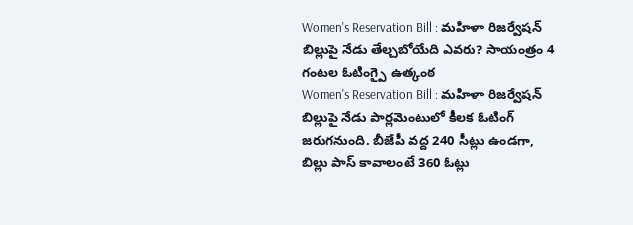Women's Reservation Bill : మహిళా రిజర్వేషన్ బిల్లుపై నేడు తేల్చబోయేది ఎవరు? సాయంత్రం 4 గంటల ఓటింగ్పై ఉత్కంఠ
Women's Reservation Bill : మహిళా రిజర్వేషన్ బిల్లుపై నేడు పార్లమెంటులో కీలక ఓటింగ్ జరుగనుంది. బీజేపీ వద్ద 240 సీట్లు ఉండగా, బిల్లు పాస్ కావాలంటే 360 ఓట్లు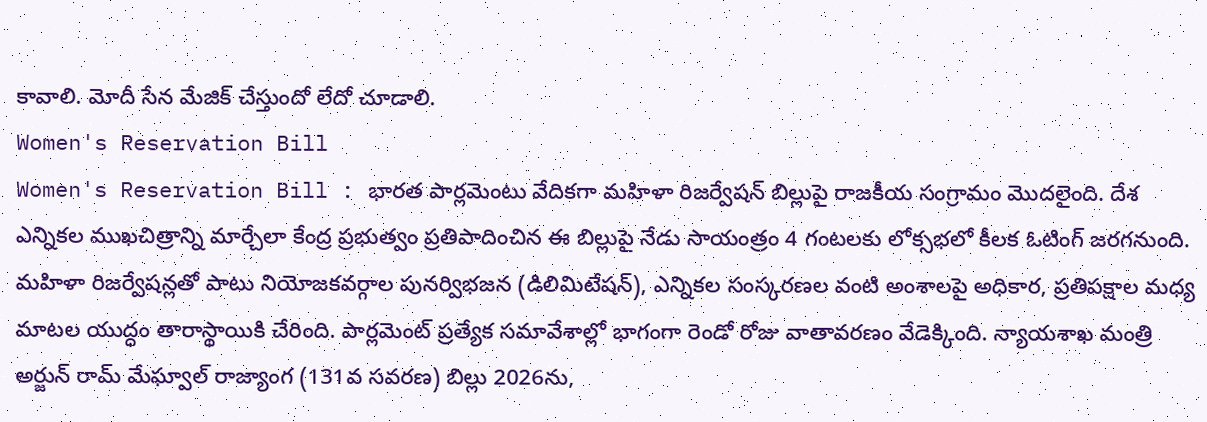కావాలి. మోదీ సేన మేజిక్ చేస్తుందో లేదో చూడాలి.
Women's Reservation Bill
Women's Reservation Bill : భారత పార్లమెంటు వేదికగా మహిళా రిజర్వేషన్ బిల్లుపై రాజకీయ సంగ్రామం మొదలైంది. దేశ ఎన్నికల ముఖచిత్రాన్ని మార్చేలా కేంద్ర ప్రభుత్వం ప్రతిపాదించిన ఈ బిల్లుపై నేడు సాయంత్రం 4 గంటలకు లోక్సభలో కీలక ఓటింగ్ జరగనుంది. మహిళా రిజర్వేషన్లతో పాటు నియోజకవర్గాల పునర్విభజన (డిలిమిటేషన్), ఎన్నికల సంస్కరణల వంటి అంశాలపై అధికార, ప్రతిపక్షాల మధ్య మాటల యుద్ధం తారాస్థాయికి చేరింది. పార్లమెంట్ ప్రత్యేక సమావేశాల్లో భాగంగా రెండో రోజు వాతావరణం వేడెక్కింది. న్యాయశాఖ మంత్రి అర్జున్ రామ్ మేఘ్వాల్ రాజ్యాంగ (131వ సవరణ) బిల్లు 2026ను,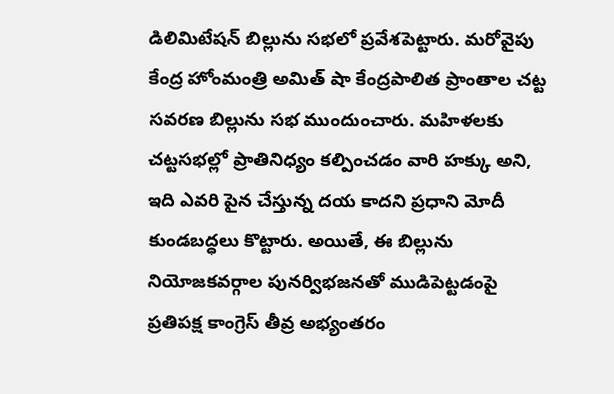డిలిమిటేషన్ బిల్లును సభలో ప్రవేశపెట్టారు. మరోవైపు కేంద్ర హోంమంత్రి అమిత్ షా కేంద్రపాలిత ప్రాంతాల చట్ట సవరణ బిల్లును సభ ముందుంచారు. మహిళలకు చట్టసభల్లో ప్రాతినిధ్యం కల్పించడం వారి హక్కు అని, ఇది ఎవరి పైన చేస్తున్న దయ కాదని ప్రధాని మోదీ కుండబద్ధలు కొట్టారు. అయితే, ఈ బిల్లును నియోజకవర్గాల పునర్విభజనతో ముడిపెట్టడంపై ప్రతిపక్ష కాంగ్రెస్ తీవ్ర అభ్యంతరం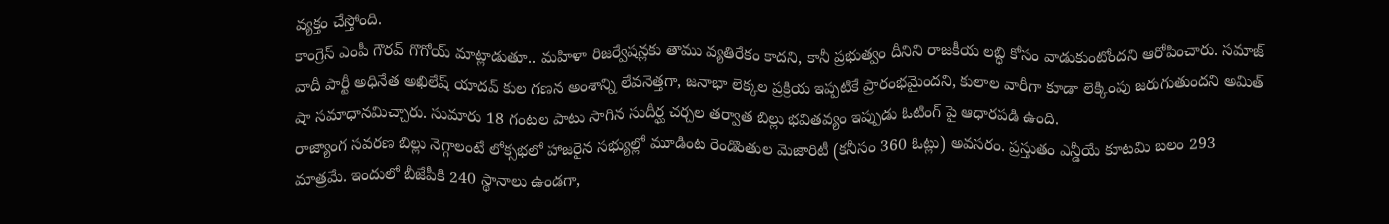వ్యక్తం చేస్తోంది.
కాంగ్రెస్ ఎంపీ గౌరవ్ గొగోయ్ మాట్లాడుతూ.. మహిళా రిజర్వేషన్లకు తాము వ్యతిరేకం కాదని, కానీ ప్రభుత్వం దీనిని రాజకీయ లబ్ధి కోసం వాడుకుంటోందని ఆరోపించారు. సమాజ్ వాదీ పార్టీ అధినేత అఖిలేష్ యాదవ్ కుల గణన అంశాన్ని లేవనెత్తగా, జనాభా లెక్కల ప్రక్రియ ఇప్పటికే ప్రారంభమైందని, కులాల వారీగా కూడా లెక్కింపు జరుగుతుందని అమిత్ షా సమాధానమిచ్చారు. సుమారు 18 గంటల పాటు సాగిన సుదీర్ఘ చర్చల తర్వాత బిల్లు భవితవ్యం ఇప్పుడు ఓటింగ్ పై ఆధారపడి ఉంది.
రాజ్యాంగ సవరణ బిల్లు నెగ్గాలంటే లోక్సభలో హాజరైన సభ్యుల్లో మూడింట రెండొంతుల మెజారిటీ (కనీసం 360 ఓట్లు) అవసరం. ప్రస్తుతం ఎన్డీయే కూటమి బలం 293 మాత్రమే. ఇందులో బీజేపీకి 240 స్థానాలు ఉండగా,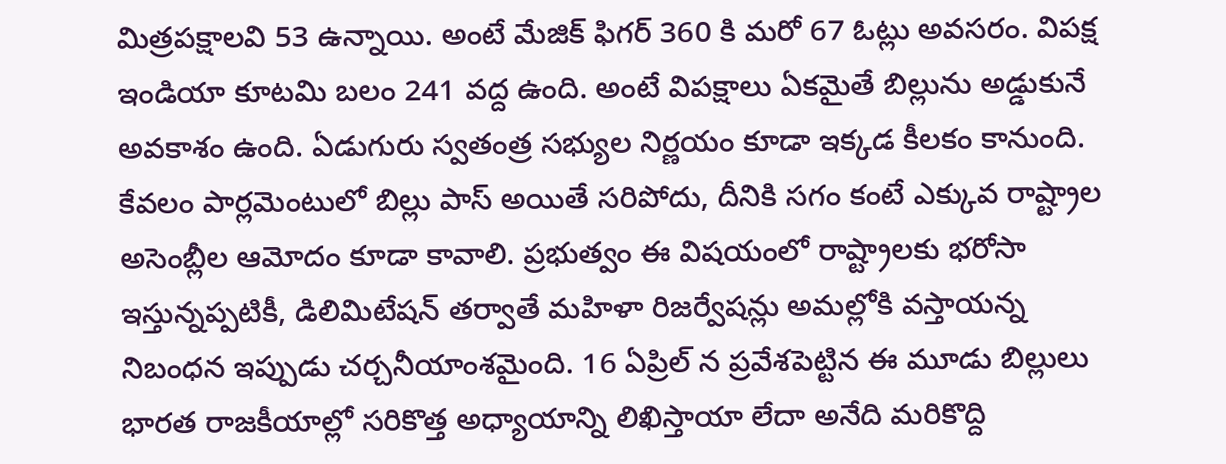మిత్రపక్షాలవి 53 ఉన్నాయి. అంటే మేజిక్ ఫిగర్ 360 కి మరో 67 ఓట్లు అవసరం. విపక్ష ఇండియా కూటమి బలం 241 వద్ద ఉంది. అంటే విపక్షాలు ఏకమైతే బిల్లును అడ్డుకునే అవకాశం ఉంది. ఏడుగురు స్వతంత్ర సభ్యుల నిర్ణయం కూడా ఇక్కడ కీలకం కానుంది.
కేవలం పార్లమెంటులో బిల్లు పాస్ అయితే సరిపోదు, దీనికి సగం కంటే ఎక్కువ రాష్ట్రాల అసెంబ్లీల ఆమోదం కూడా కావాలి. ప్రభుత్వం ఈ విషయంలో రాష్ట్రాలకు భరోసా ఇస్తున్నప్పటికీ, డిలిమిటేషన్ తర్వాతే మహిళా రిజర్వేషన్లు అమల్లోకి వస్తాయన్న నిబంధన ఇప్పుడు చర్చనీయాంశమైంది. 16 ఏప్రిల్ న ప్రవేశపెట్టిన ఈ మూడు బిల్లులు భారత రాజకీయాల్లో సరికొత్త అధ్యాయాన్ని లిఖిస్తాయా లేదా అనేది మరికొద్ది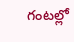గంటల్లో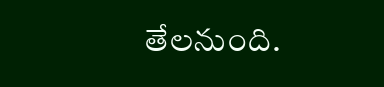తేలనుంది.